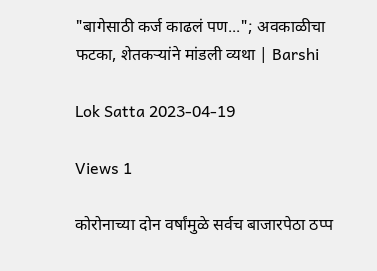"बागेसाठी कर्ज काढलं पण..."; अवकाळीचा फटका, शेतकऱ्यांने मांडली व्यथा | Barshi

Lok Satta 2023-04-19

Views 1

कोरोनाच्या दोन वर्षांमुळे सर्वच बाजारपेठा ठप्प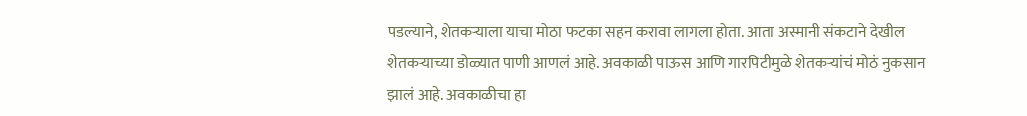पडल्याने, शेतकऱ्याला याचा मोठा फटका सहन करावा लागला होता. आता अस्मानी संकटाने देखील शेतकऱ्याच्या डोळ्यात पाणी आणलं आहे. अवकाळी पाऊस आणि गारपिटीमुळे शेतकऱ्यांचं मोठं नुकसान झालं आहे. अवकाळीचा हा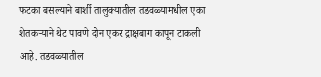फटका बसल्याने बार्शी तालुक्यातील तडवळ्यामधील एका शेतकऱ्याने थेट पावणे दोन एकर द्राक्षबाग कापून टाकली आहे. तडवळ्यातील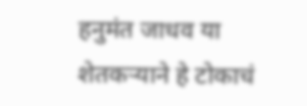हनुमंत जाधव या शेतकऱ्याने हे टोकाचं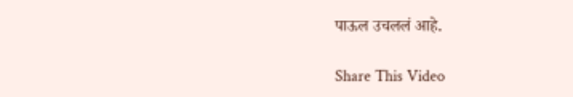पाऊल उचललं आहे.

Share This Video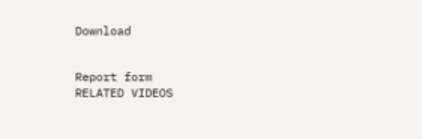Download


Report form
RELATED VIDEOS